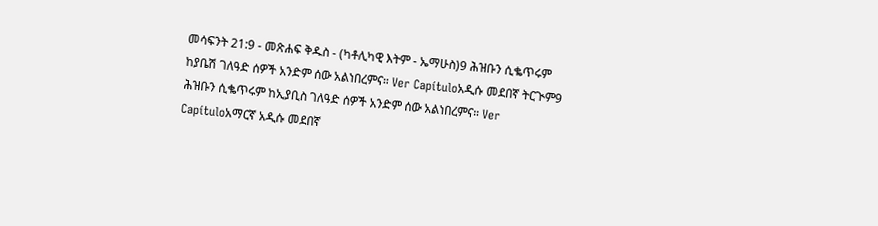መሳፍንት 21:9 - መጽሐፍ ቅዱስ - (ካቶሊካዊ እትም - ኤማሁስ)9 ሕዝቡን ሲቈጥሩም ከያቤሽ ገለዓድ ሰዎች አንድም ሰው አልነበረምና። Ver Capítuloአዲሱ መደበኛ ትርጒም9 ሕዝቡን ሲቈጥሩም ከኢያቢስ ገለዓድ ሰዎች አንድም ሰው አልነበረምና። Ver Capítuloአማርኛ አዲሱ መደበኛ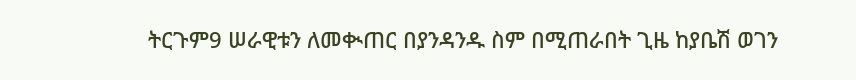ትርጉም9 ሠራዊቱን ለመቊጠር በያንዳንዱ ስም በሚጠራበት ጊዜ ከያቤሽ ወገን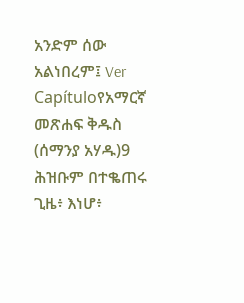አንድም ሰው አልነበረም፤ Ver Capítuloየአማርኛ መጽሐፍ ቅዱስ (ሰማንያ አሃዱ)9 ሕዝቡም በተቈጠሩ ጊዜ፥ እነሆ፥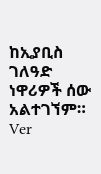ከኢያቢስ ገለዓድ ነዋሪዎች ሰው አልተገኘም። Ver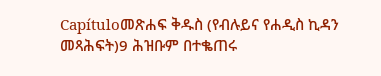Capítuloመጽሐፍ ቅዱስ (የብሉይና የሐዲስ ኪዳን መጻሕፍት)9 ሕዝቡም በተቈጠሩ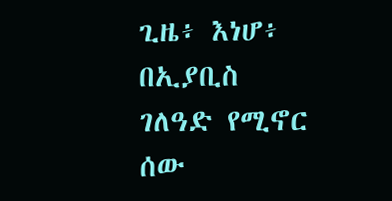ጊዜ፥ እነሆ፥ በኢያቢስ ገለዓድ የሚኖር ሰው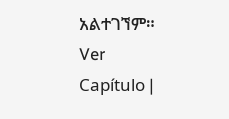አልተገኘም። Ver Capítulo |